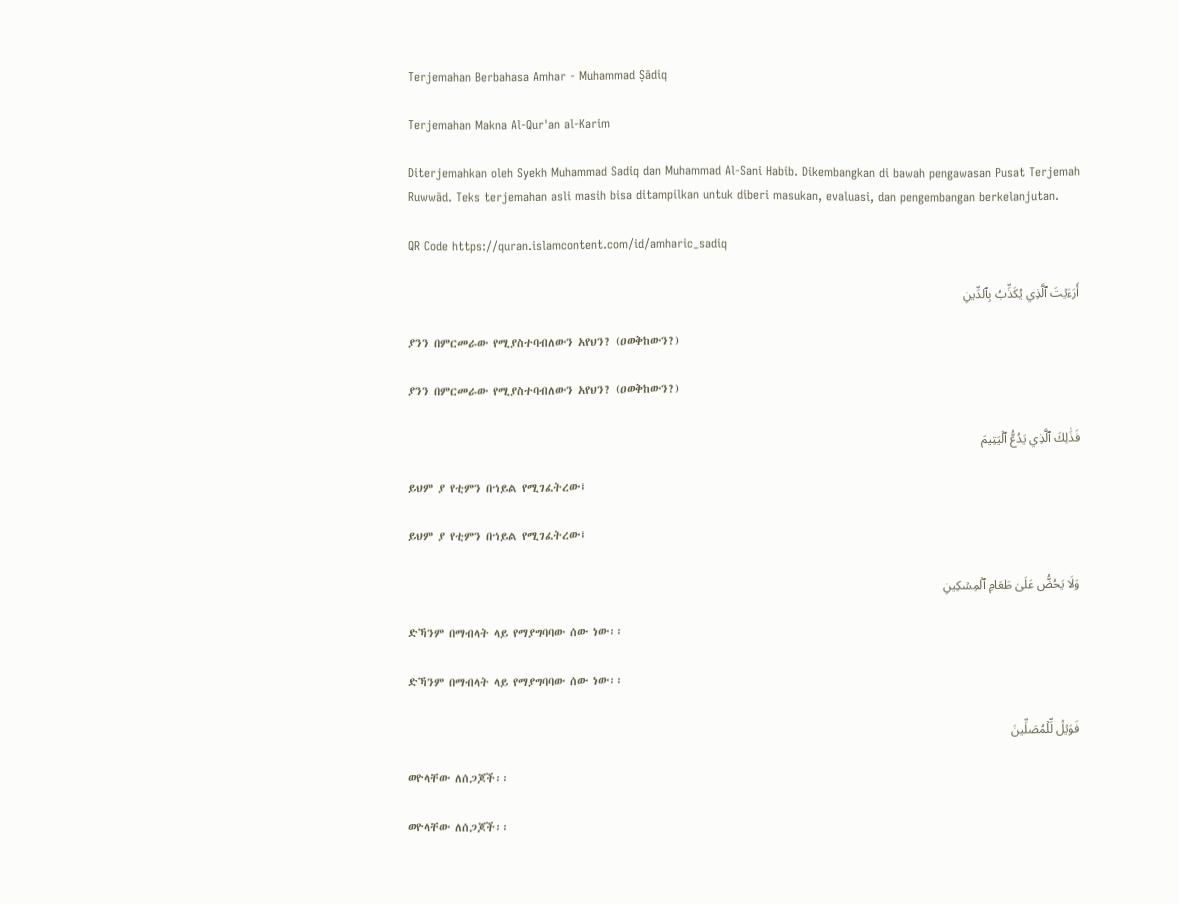Terjemahan Berbahasa Amhar - Muhammad Ṣādiq

Terjemahan Makna Al-Qur'an al-Karim

Diterjemahkan oleh Syekh Muhammad Sadiq dan Muhammad Al-Sani Habib. Dikembangkan di bawah pengawasan Pusat Terjemah Ruwwād. Teks terjemahan asli masih bisa ditampilkan untuk diberi masukan, evaluasi, dan pengembangan berkelanjutan.

QR Code https://quran.islamcontent.com/id/amharic_sadiq

أَرَءَيۡتَ ٱلَّذِي يُكَذِّبُ بِٱلدِّينِ

ያንን በምርመራው የሚያስተባብለውን አየህን? (ዐወቅከውን?)

ያንን በምርመራው የሚያስተባብለውን አየህን? (ዐወቅከውን?)

فَذَٰلِكَ ٱلَّذِي يَدُعُّ ٱلۡيَتِيمَ

ይህም ያ የቲምን በኀይል የሚገፈትረው፤

ይህም ያ የቲምን በኀይል የሚገፈትረው፤

وَلَا يَحُضُّ عَلَىٰ طَعَامِ ٱلۡمِسۡكِينِ

ድኻንም በማብላት ላይ የማያግባባው ሰው ነው፡፡

ድኻንም በማብላት ላይ የማያግባባው ሰው ነው፡፡

فَوَيۡلٞ لِّلۡمُصَلِّينَ

ወዮላቸው ለሰጋጆች፡፡

ወዮላቸው ለሰጋጆች፡፡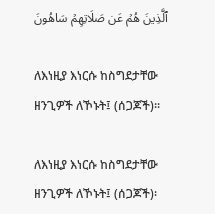ٱلَّذِينَ هُمۡ عَن صَلَاتِهِمۡ سَاهُونَ

ለእነዚያ እነርሱ ከስግደታቸው ዘንጊዎች ለኾኑት፤ (ሰጋጆች)፡፡

ለእነዚያ እነርሱ ከስግደታቸው ዘንጊዎች ለኾኑት፤ (ሰጋጆች)፡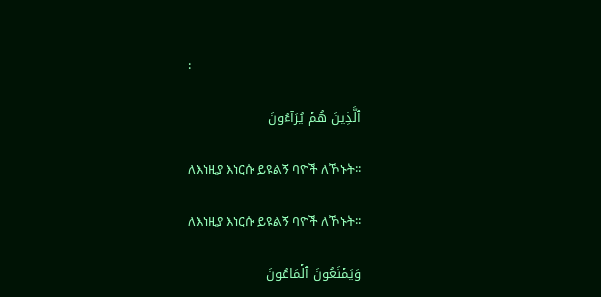፡

ٱلَّذِينَ هُمۡ يُرَآءُونَ

ለእነዚያ እነርሱ ይዩልኝ ባዮች ለኾኑት፡፡

ለእነዚያ እነርሱ ይዩልኝ ባዮች ለኾኑት፡፡

وَيَمۡنَعُونَ ٱلۡمَاعُونَ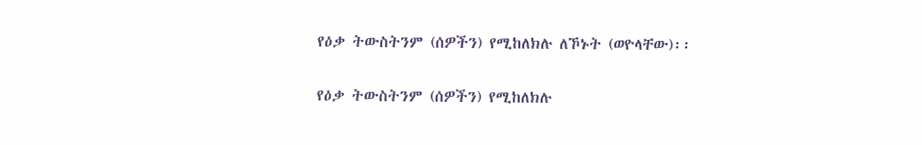የዕቃ ትውስትንም (ሰዎችን) የሚከለክሉ ለኾኑት (ወዮላቸው)፡፡

የዕቃ ትውስትንም (ሰዎችን) የሚከለክሉ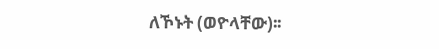ለኾኑት (ወዮላቸው)፡፡